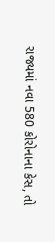રાજ્યમાં નવા 580 કોરોનાના કેસ, તો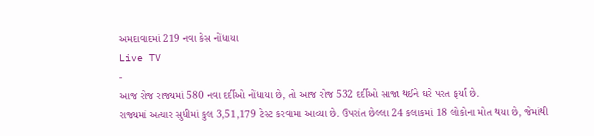અમદાવાદમાં 219 નવા કેસ નોંધાયા
Live TV
-
આજ રોજ રાજ્યમાં 580 નવા દર્દીઓ નોંધાયા છે, તો આજ રોજ 532 દર્દીઓ સાજા થઈને ઘરે પરત ફર્યાં છે.
રાજ્યમાં અત્યાર સુધીમાં કુલ 3,51,179 ટેસ્ટ કરવામા આવ્યા છે. ઉપરાંત છેલ્લા 24 કલાકમાં 18 લોકોના મોત થયા છે, જેમાંથી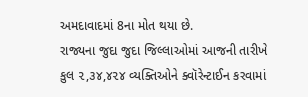અમદાવાદમાં 8ના મોત થયા છે.
રાજ્યના જુદા જુદા જિલ્લાઓમાં આજની તારીખે કુલ ૨,૩૪,૪૨૪ વ્યક્તિઓને ક્વૉરેન્ટાઈન કરવામાં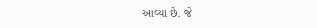આવ્યા છે. જે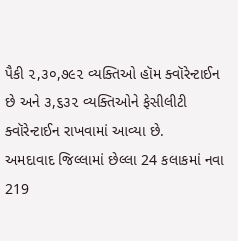પૈકી ૨,૩૦,૭૯૨ વ્યક્તિઓ હૉમ ક્વૉરેન્ટાઈન છે અને ૩,૬૩૨ વ્યક્તિઓને ફેસીલીટી ક્વૉરેન્ટાઈન રાખવામાં આવ્યા છે.
અમદાવાદ જિલ્લામાં છેલ્લા 24 કલાકમાં નવા 219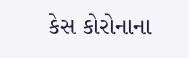કેસ કોરોનાના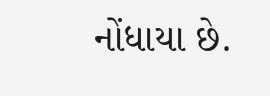નોંધાયા છે.